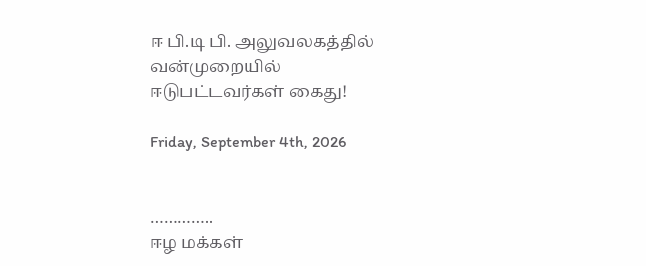ஈ பி.டி பி. அலுவலகத்தில் வன்முறையில் ஈடுபட்டவர்கள் கைது!

Friday, September 4th, 2026


…………..
ஈழ மக்கள்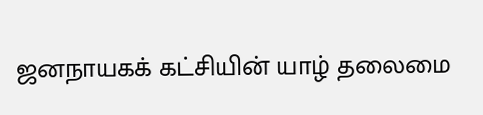ஜனநாயகக் கட்சியின் யாழ் தலைமை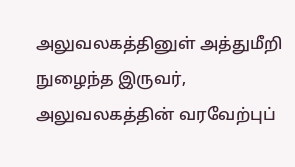அலுவலகத்தினுள் அத்துமீறி நுழைந்த இருவர், அலுவலகத்தின் வரவேற்புப்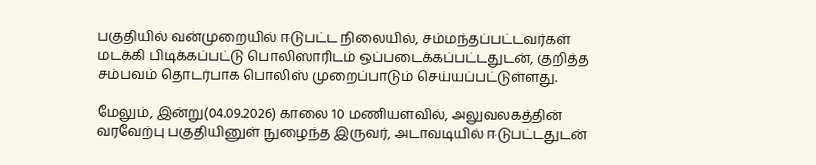பகுதியில் வன்முறையில் ஈடுபட்ட நிலையில், சம்மந்தப்பட்டவர்கள் மடக்கி பிடிக்கப்பட்டு பொலிஸாரிடம் ஒப்படைக்கப்பட்டதுடன், குறித்த சம்பவம் தொடர்பாக பொலிஸ் முறைப்பாடும் செய்யப்பட்டுள்ளது.

மேலும், இன்று(04.09.2026) காலை 10 மணியளவில், அலுவலகத்தின் வரவேற்பு பகுதியினுள் நுழைந்த இருவர், அடாவடியில் ஈடுபட்டதுடன்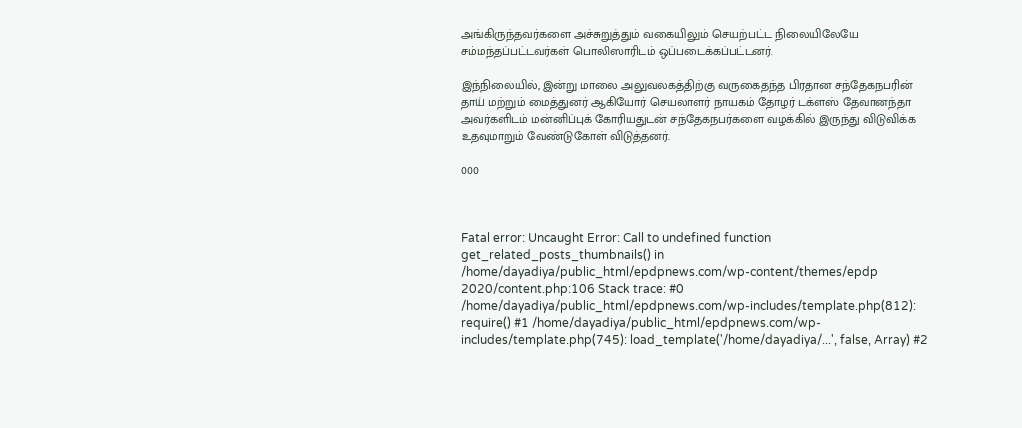அங்கிருந்தவர்களை அச்சுறுத்தும் வகையிலும் செயற்பட்ட நிலையிலேயே சம்மந்தப்பட்டவர்கள் பொலிஸாரிடம் ஒப்படைக்கப்பட்டனர்.

இந்நிலையில், இன்று மாலை அலுவலகத்திற்கு வருகைதந்த பிரதான சந்தேகநபரின் தாய் மற்றும் மைத்துனர் ஆகியோர் செயலாளர் நாயகம் தோழர் டக்ளஸ் தேவானந்தா அவர்களிடம் மன்னிப்புக் கோரியதுடன் சந்தேகநபர்களை வழக்கில் இருந்து விடுவிக்க உதவுமாறும் வேண்டுகோள் விடுத்தனர்.

000



Fatal error: Uncaught Error: Call to undefined function get_related_posts_thumbnails() in /home/dayadiya/public_html/epdpnews.com/wp-content/themes/epdp 2020/content.php:106 Stack trace: #0 /home/dayadiya/public_html/epdpnews.com/wp-includes/template.php(812): require() #1 /home/dayadiya/public_html/epdpnews.com/wp-includes/template.php(745): load_template('/home/dayadiya/...', false, Array) #2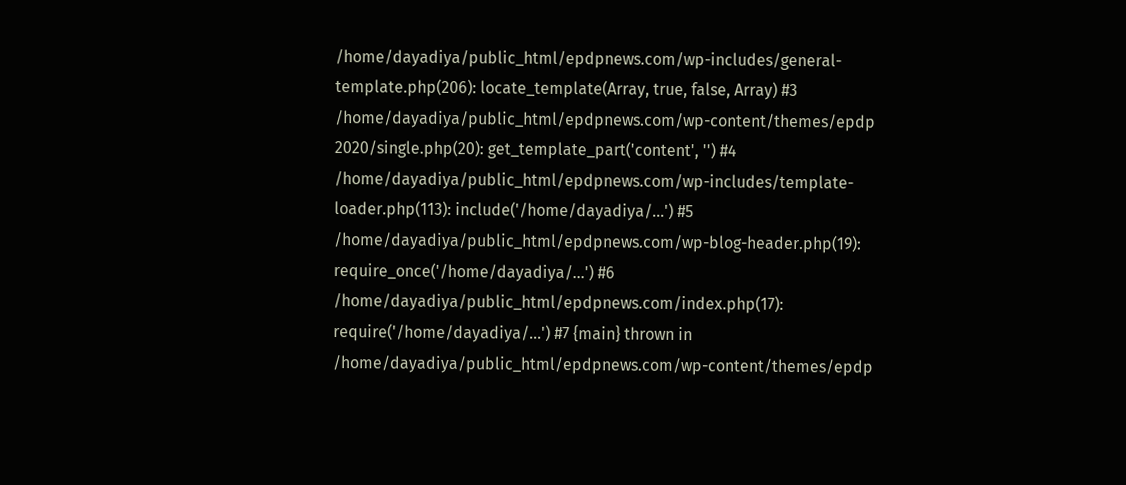/home/dayadiya/public_html/epdpnews.com/wp-includes/general-template.php(206): locate_template(Array, true, false, Array) #3 /home/dayadiya/public_html/epdpnews.com/wp-content/themes/epdp 2020/single.php(20): get_template_part('content', '') #4 /home/dayadiya/public_html/epdpnews.com/wp-includes/template-loader.php(113): include('/home/dayadiya/...') #5 /home/dayadiya/public_html/epdpnews.com/wp-blog-header.php(19): require_once('/home/dayadiya/...') #6 /home/dayadiya/public_html/epdpnews.com/index.php(17): require('/home/dayadiya/...') #7 {main} thrown in /home/dayadiya/public_html/epdpnews.com/wp-content/themes/epdp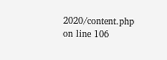2020/content.php on line 106